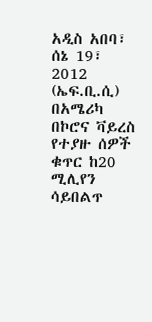አዲስ አበባ፣ ሰኔ 19፣ 2012 (ኤፍ.ቢ.ሲ) በአሜሪካ በኮሮና ቫይረስ የተያዙ ሰዎች ቁጥር ከ20 ሚሊየን ሳይበልጥ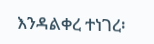እንዳልቀረ ተነገረ፡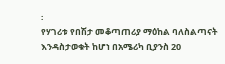፡
የሃገሪቱ የበሽታ መቆጣጠሪያ ማዕከል ባለስልጣናት እንዳስታወቁት ከሆነ በአሜሪካ ቢያንስ 20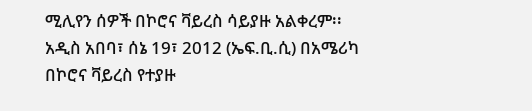ሚሊየን ሰዎች በኮሮና ቫይረስ ሳይያዙ አልቀረም፡፡
አዲስ አበባ፣ ሰኔ 19፣ 2012 (ኤፍ.ቢ.ሲ) በአሜሪካ በኮሮና ቫይረስ የተያዙ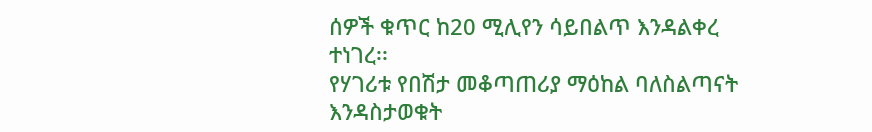ሰዎች ቁጥር ከ20 ሚሊየን ሳይበልጥ እንዳልቀረ ተነገረ፡፡
የሃገሪቱ የበሽታ መቆጣጠሪያ ማዕከል ባለስልጣናት እንዳስታወቁት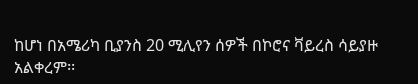ከሆነ በአሜሪካ ቢያንስ 20 ሚሊየን ሰዎች በኮሮና ቫይረስ ሳይያዙ አልቀረም፡፡